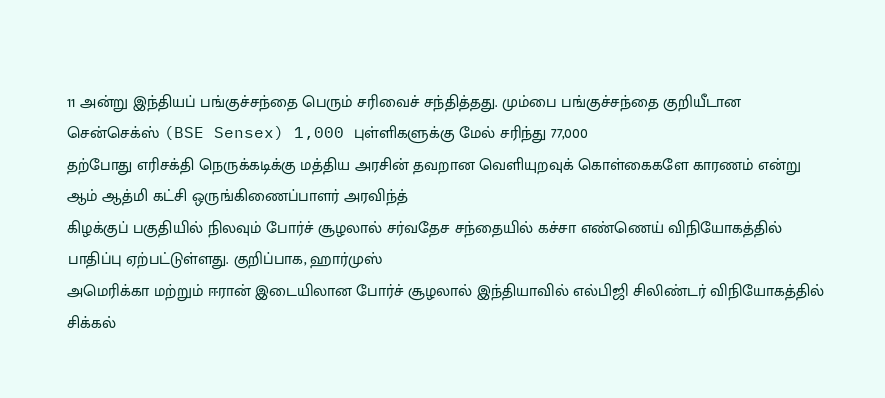11 அன்று இந்தியப் பங்குச்சந்தை பெரும் சரிவைச் சந்தித்தது. மும்பை பங்குச்சந்தை குறியீடான சென்செக்ஸ் (BSE Sensex) 1,000 புள்ளிகளுக்கு மேல் சரிந்து 77,000
தற்போது எரிசக்தி நெருக்கடிக்கு மத்திய அரசின் தவறான வெளியுறவுக் கொள்கைகளே காரணம் என்று ஆம் ஆத்மி கட்சி ஒருங்கிணைப்பாளர் அரவிந்த்
கிழக்குப் பகுதியில் நிலவும் போர்ச் சூழலால் சர்வதேச சந்தையில் கச்சா எண்ணெய் விநியோகத்தில் பாதிப்பு ஏற்பட்டுள்ளது. குறிப்பாக, ஹார்முஸ்
அமெரிக்கா மற்றும் ஈரான் இடையிலான போர்ச் சூழலால் இந்தியாவில் எல்பிஜி சிலிண்டர் விநியோகத்தில் சிக்கல்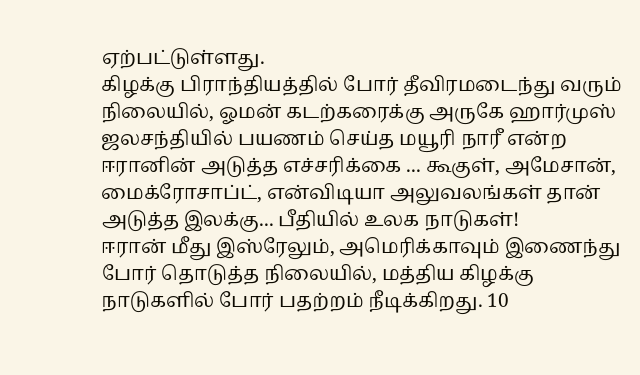ஏற்பட்டுள்ளது.
கிழக்கு பிராந்தியத்தில் போர் தீவிரமடைந்து வரும் நிலையில், ஓமன் கடற்கரைக்கு அருகே ஹார்முஸ் ஜலசந்தியில் பயணம் செய்த மயூரி நாரீ என்ற
ஈரானின் அடுத்த எச்சரிக்கை ... கூகுள், அமேசான், மைக்ரோசாப்ட், என்விடியா அலுவலங்கள் தான் அடுத்த இலக்கு... பீதியில் உலக நாடுகள்!
ஈரான் மீது இஸ்ரேலும், அமெரிக்காவும் இணைந்து போர் தொடுத்த நிலையில், மத்திய கிழக்கு நாடுகளில் போர் பதற்றம் நீடிக்கிறது. 10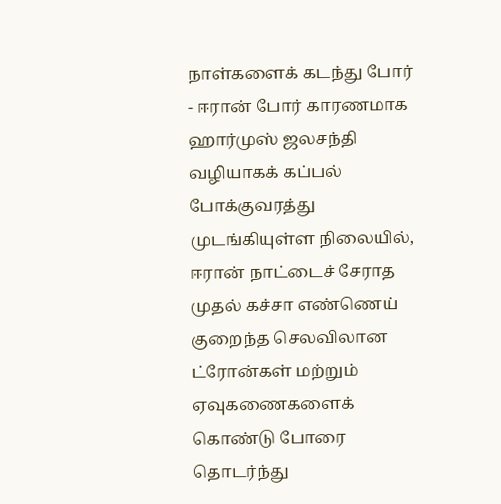நாள்களைக் கடந்து போர்
- ஈரான் போர் காரணமாக ஹார்முஸ் ஜலசந்தி வழியாகக் கப்பல் போக்குவரத்து முடங்கியுள்ள நிலையில், ஈரான் நாட்டைச் சேராத முதல் கச்சா எண்ணெய்
குறைந்த செலவிலான ட்ரோன்கள் மற்றும் ஏவுகணைகளைக் கொண்டு போரை தொடர்ந்து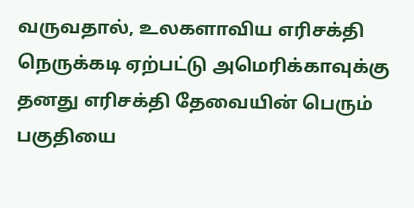வருவதால், உலகளாவிய எரிசக்தி நெருக்கடி ஏற்பட்டு அமெரிக்காவுக்கு
தனது எரிசக்தி தேவையின் பெரும் பகுதியை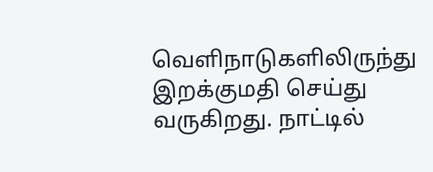வெளிநாடுகளிலிருந்து இறக்குமதி செய்து வருகிறது. நாட்டில்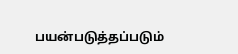பயன்படுத்தப்படும்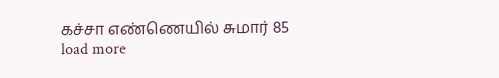கச்சா எண்ணெயில் சுமார் 85
load more